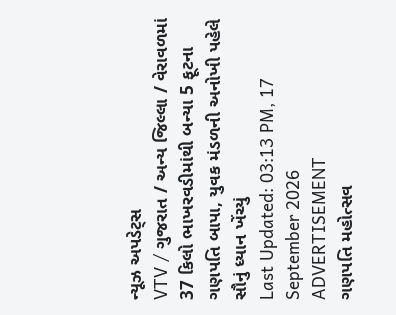ન્યૂઝ અપડેટ્સ
VTV / ગુજરાત / અન્ય જિલ્લા / વેરાવળમાં 37 કિલો ભાખરવડીમાંથી બન્યા 5 ફૂટના ગણપતિ બાપા, યુવક મંડળની અનોખી પહેલે સૌનું ધ્યાન ખેંચ્યું
Last Updated: 03:13 PM, 17 September 2026
ADVERTISEMENT
ગણપતિ મહોત્સવ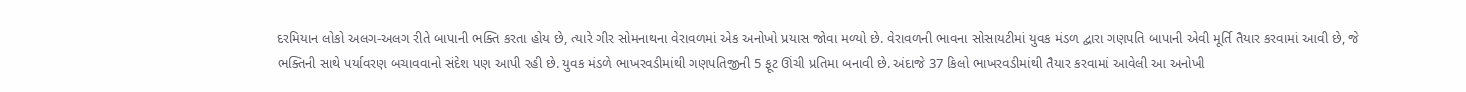દરમિયાન લોકો અલગ-અલગ રીતે બાપાની ભક્તિ કરતા હોય છે, ત્યારે ગીર સોમનાથના વેરાવળમાં એક અનોખો પ્રયાસ જોવા મળ્યો છે. વેરાવળની ભાવના સોસાયટીમાં યુવક મંડળ દ્વારા ગણપતિ બાપાની એવી મૂર્તિ તૈયાર કરવામાં આવી છે, જે ભક્તિની સાથે પર્યાવરણ બચાવવાનો સંદેશ પણ આપી રહી છે. યુવક મંડળે ભાખરવડીમાંથી ગણપતિજીની 5 ફૂટ ઊંચી પ્રતિમા બનાવી છે. અંદાજે 37 કિલો ભાખરવડીમાંથી તૈયાર કરવામાં આવેલી આ અનોખી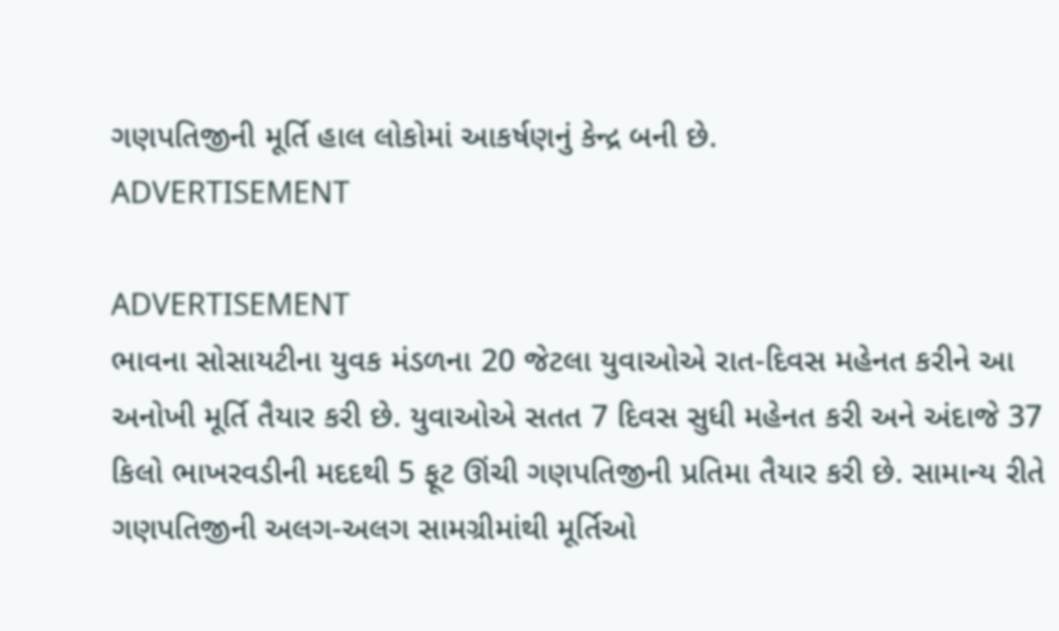ગણપતિજીની મૂર્તિ હાલ લોકોમાં આકર્ષણનું કેન્દ્ર બની છે.
ADVERTISEMENT

ADVERTISEMENT
ભાવના સોસાયટીના યુવક મંડળના 20 જેટલા યુવાઓએ રાત-દિવસ મહેનત કરીને આ અનોખી મૂર્તિ તૈયાર કરી છે. યુવાઓએ સતત 7 દિવસ સુધી મહેનત કરી અને અંદાજે 37 કિલો ભાખરવડીની મદદથી 5 ફૂટ ઊંચી ગણપતિજીની પ્રતિમા તૈયાર કરી છે. સામાન્ય રીતે ગણપતિજીની અલગ-અલગ સામગ્રીમાંથી મૂર્તિઓ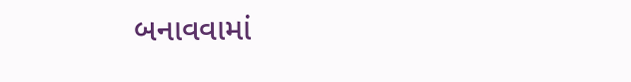બનાવવામાં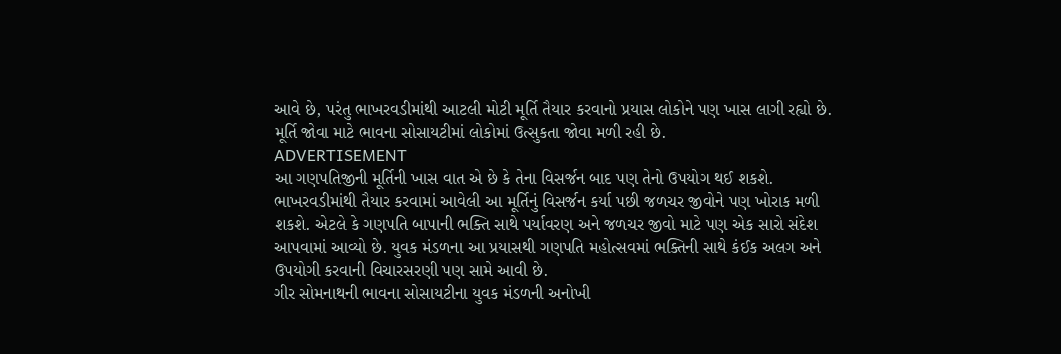આવે છે, પરંતુ ભાખરવડીમાંથી આટલી મોટી મૂર્તિ તૈયાર કરવાનો પ્રયાસ લોકોને પણ ખાસ લાગી રહ્યો છે. મૂર્તિ જોવા માટે ભાવના સોસાયટીમાં લોકોમાં ઉત્સુકતા જોવા મળી રહી છે.
ADVERTISEMENT
આ ગણપતિજીની મૂર્તિની ખાસ વાત એ છે કે તેના વિસર્જન બાદ પણ તેનો ઉપયોગ થઈ શકશે. ભાખરવડીમાંથી તૈયાર કરવામાં આવેલી આ મૂર્તિનું વિસર્જન કર્યા પછી જળચર જીવોને પણ ખોરાક મળી શકશે. એટલે કે ગણપતિ બાપાની ભક્તિ સાથે પર્યાવરણ અને જળચર જીવો માટે પણ એક સારો સંદેશ આપવામાં આવ્યો છે. યુવક મંડળના આ પ્રયાસથી ગણપતિ મહોત્સવમાં ભક્તિની સાથે કંઈક અલગ અને ઉપયોગી કરવાની વિચારસરણી પણ સામે આવી છે.
ગીર સોમનાથની ભાવના સોસાયટીના યુવક મંડળની અનોખી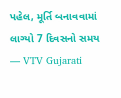પહેલ, મૂર્તિ બનાવવામાં લાગ્યો 7 દિવસનો સમય
— VTV Gujarati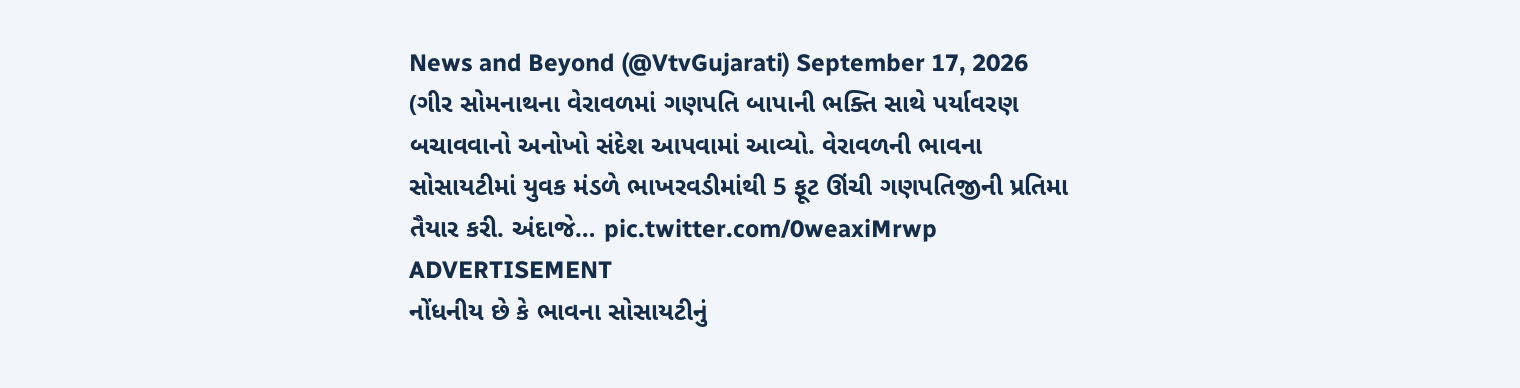News and Beyond (@VtvGujarati) September 17, 2026
(ગીર સોમનાથના વેરાવળમાં ગણપતિ બાપાની ભક્તિ સાથે પર્યાવરણ બચાવવાનો અનોખો સંદેશ આપવામાં આવ્યો. વેરાવળની ભાવના સોસાયટીમાં યુવક મંડળે ભાખરવડીમાંથી 5 ફૂટ ઊંચી ગણપતિજીની પ્રતિમા તૈયાર કરી. અંદાજે… pic.twitter.com/0weaxiMrwp
ADVERTISEMENT
નોંધનીય છે કે ભાવના સોસાયટીનું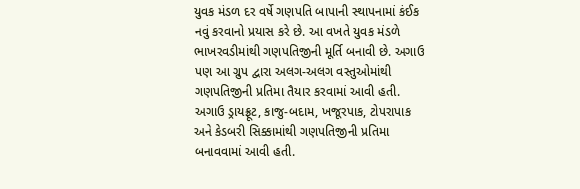યુવક મંડળ દર વર્ષે ગણપતિ બાપાની સ્થાપનામાં કંઈક નવું કરવાનો પ્રયાસ કરે છે. આ વખતે યુવક મંડળે ભાખરવડીમાંથી ગણપતિજીની મૂર્તિ બનાવી છે. અગાઉ પણ આ ગ્રુપ દ્વારા અલગ-અલગ વસ્તુઓમાંથી ગણપતિજીની પ્રતિમા તૈયાર કરવામાં આવી હતી. અગાઉ ડ્રાયફ્રૂટ, કાજુ-બદામ, ખજૂરપાક, ટોપરાપાક અને કેડબરી સિક્કામાંથી ગણપતિજીની પ્રતિમા બનાવવામાં આવી હતી.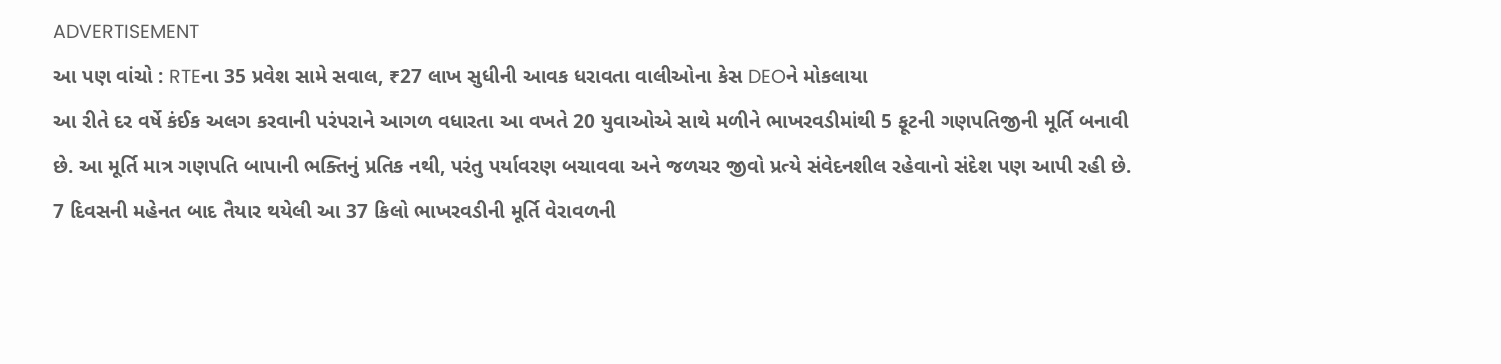ADVERTISEMENT
આ પણ વાંચો : RTEના 35 પ્રવેશ સામે સવાલ, ₹27 લાખ સુધીની આવક ધરાવતા વાલીઓના કેસ DEOને મોકલાયા
આ રીતે દર વર્ષે કંઈક અલગ કરવાની પરંપરાને આગળ વધારતા આ વખતે 20 યુવાઓએ સાથે મળીને ભાખરવડીમાંથી 5 ફૂટની ગણપતિજીની મૂર્તિ બનાવી છે. આ મૂર્તિ માત્ર ગણપતિ બાપાની ભક્તિનું પ્રતિક નથી, પરંતુ પર્યાવરણ બચાવવા અને જળચર જીવો પ્રત્યે સંવેદનશીલ રહેવાનો સંદેશ પણ આપી રહી છે. 7 દિવસની મહેનત બાદ તૈયાર થયેલી આ 37 કિલો ભાખરવડીની મૂર્તિ વેરાવળની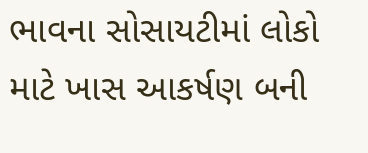ભાવના સોસાયટીમાં લોકો માટે ખાસ આકર્ષણ બની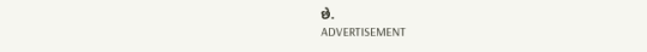છે.
ADVERTISEMENT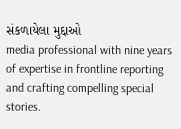સંકળાયેલા મુદ્દાઓ
media professional with nine years of expertise in frontline reporting and crafting compelling special stories.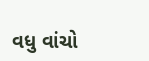વધુ વાંચો